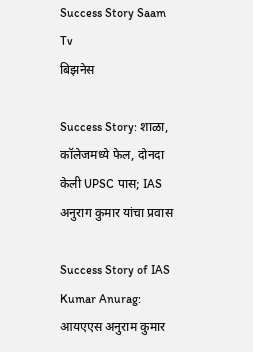Success Story Saam Tv
बिझनेस

Success Story: शाळा, कॉलेजमध्ये फेल, दोनदा केली UPSC पास; IAS अनुराग कुमार यांचा प्रवास

Success Story of IAS Kumar Anurag: आयएएस अनुराम कुमार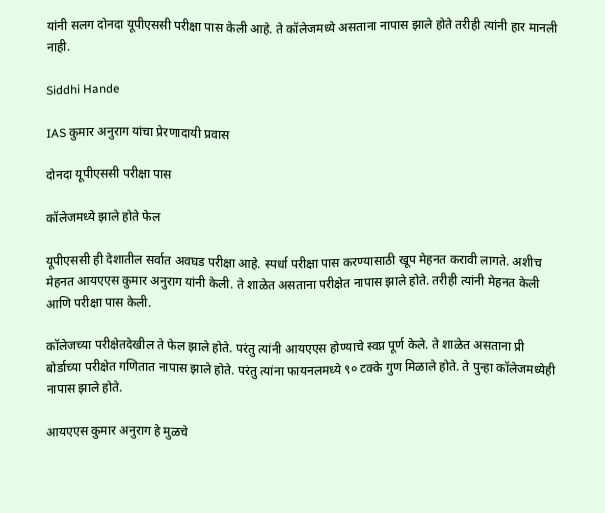यांनी सलग दोनदा यूपीएससी परीक्षा पास केली आहे. ते कॉलेजमध्ये असताना नापास झाले होते तरीही त्यांनी हार मानली नाही.

Siddhi Hande

IAS कुमार अनुराग यांचा प्रेरणादायी प्रवास

दोनदा यूपीएससी परीक्षा पास

कॉलेजमध्ये झाले होते फेल

यूपीएससी ही देशातील सर्वात अवघड परीक्षा आहे. स्पर्धा परीक्षा पास करण्यासाठी खूप मेहनत करावी लागते. अशीच मेहनत आयएएस कुमार अनुराग यांनी केली. ते शाळेत असताना परीक्षेत नापास झाले होते. तरीही त्यांनी मेहनत केली आणि परीक्षा पास केली.

कॉलेजच्या परीक्षेतदेखील ते फेल झाले होते. परंतु त्यांनी आयएएस होण्याचे स्वप्न पूर्ण केले. ते शाळेत असताना प्री बोर्डाच्या परीक्षेत गणितात नापास झाले होते. परंतु त्यांना फायनलमध्ये ९० टक्के गुण मिळाले होते. ते पुन्हा कॉलेजमध्येही नापास झाले होते.

आयएएस कुमार अनुराग हे मुळचे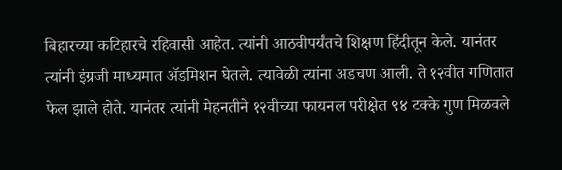बिहारच्या कटिहारचे रहिवासी आहेत. त्यांनी आठवीपर्यंतचे शिक्षण हिंदीतून केले. यानंतर त्यांनी इंग्रजी माध्यमात ॲडमिशन घेतले. त्यावेळी त्यांना अडचण आली. ते १२वीत गणितात फेल झाले होते. यानंतर त्यांनी मेहनतीने १२वीच्या फायनल परीक्षेत ९४ टक्के गुण मिळवले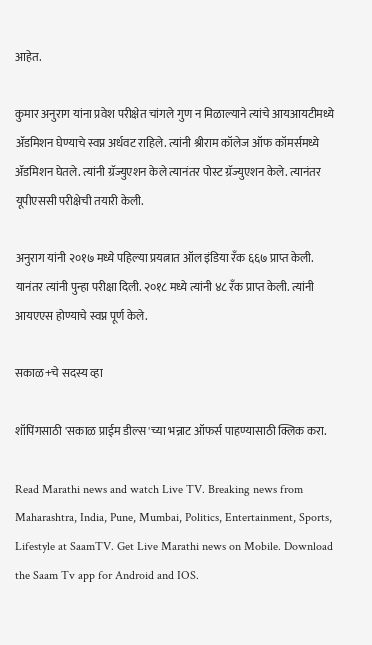आहेत.

कुमार अनुराग यांना प्रवेश परीक्षेत चांगले गुण न मिळाल्याने त्यांचे आयआयटीमध्ये ॲडमिशन घेण्याचे स्वप्न अर्धवट राहिले. त्यांनी श्रीराम कॉलेज ऑफ कॉमर्समध्ये ॲडमिशन घेतले. त्यांनी ग्रॅज्युएशन केले त्यानंतर पोस्ट ग्रॅज्युएशन केले. त्यानंतर यूपीएससी परीक्षेची तयारी केली.

अनुराग यांनी २०१७ मध्ये पहिल्या प्रयत्नात ऑल इंडिया रँक ६६७ प्राप्त केली. यानंतर त्यांनी पुन्हा परीक्षा दिली. २०१८ मध्ये त्यांनी ४८ रँक प्राप्त केली. त्यांनी आयएएस होण्याचे स्वप्न पूर्ण केले.

सकाळ+चे सदस्य व्हा

शॉपिंगसाठी 'सकाळ प्राईम डील्स'च्या भन्नाट ऑफर्स पाहण्यासाठी क्लिक करा.

Read Marathi news and watch Live TV. Breaking news from Maharashtra, India, Pune, Mumbai, Politics, Entertainment, Sports, Lifestyle at SaamTV. Get Live Marathi news on Mobile. Download the Saam Tv app for Android and IOS.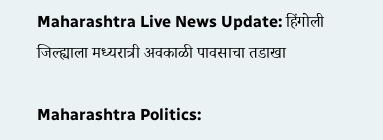Maharashtra Live News Update: हिंगोली जिल्ह्याला मध्यरात्री अवकाळी पावसाचा तडाखा

Maharashtra Politics: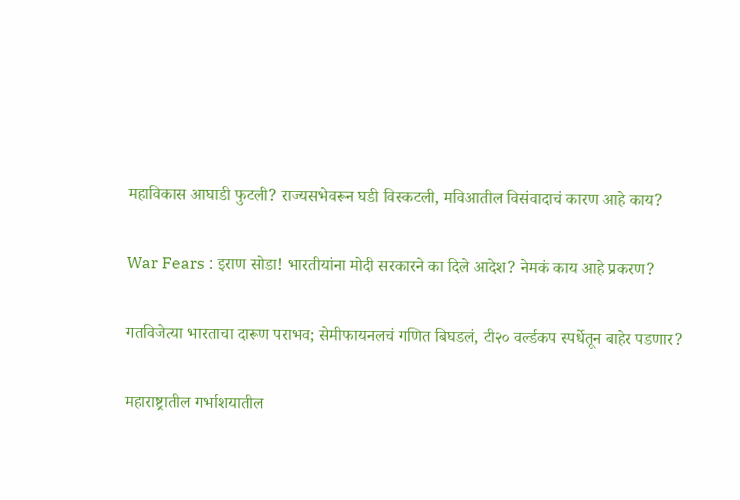महाविकास आघाडी फुटली? राज्यसभेवरून घडी विस्कटली, मविआतील विसंवादाचं कारण आहे काय?

War Fears : इराण सोडा! भारतीयांना मोदी सरकारने का दिले आदेश? नेमकं काय आहे प्रकरण?

गतविजेत्या भारताचा दारूण पराभव; सेमीफायनलचं गणित बिघडलं, टी२० वर्ल्डकप स्पर्धेतून बाहेर पडणार?

महाराष्ट्रातील गर्भाशयातील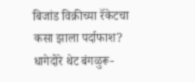बिजांड विक्रीच्या रॅकेटचा कसा झाला पर्दाफाश? धागेदोरे थेट बंगळुरू-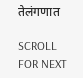तेलंगणात

SCROLL FOR NEXT